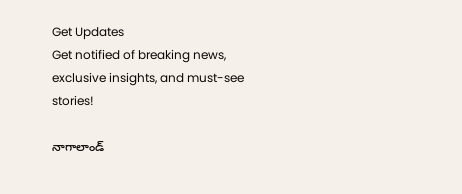Get Updates
Get notified of breaking news, exclusive insights, and must-see stories!

నాగాలాండ్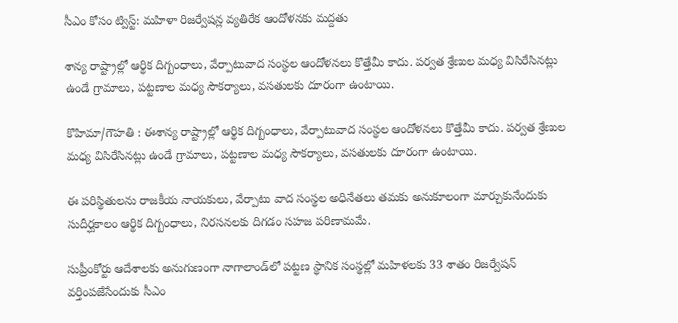సీఎం కోసం ట్విస్ట్: మహిళా రిజర్వేషన్ల వ్యతిరేక ఆందోళనకు మద్దతు

శాన్య రాష్ట్రాల్లో ఆర్థిక దిగ్బంధాలు, వేర్పాటువాద సంస్థల ఆందోళనలు కొత్తేమీ కాదు. పర్వత శ్రేణుల మధ్య విసిరేసినట్లు ఉండే గ్రామాలు, పట్టణాల మధ్య సౌకర్యాలు, వసతులకు దూరంగా ఉంటాయి.

కొహిమా/గౌహతి : ఈశాన్య రాష్ట్రాల్లో ఆర్థిక దిగ్బంధాలు, వేర్పాటువాద సంస్థల ఆందోళనలు కొత్తేమీ కాదు. పర్వత శ్రేణుల మధ్య విసిరేసినట్లు ఉండే గ్రామాలు, పట్టణాల మధ్య సౌకర్యాలు, వసతులకు దూరంగా ఉంటాయి.

ఈ పరిస్థితులను రాజకీయ నాయకులు, వేర్పాటు వాద సంస్థల అధినేతలు తమకు అనుకూలంగా మార్చుకునేందుకు సుదీర్ఘకాలం ఆర్థిక దిగ్బంధాలు, నిరసనలకు దిగడం సహజ పరిణామమే.

సుప్రీంకోర్టు ఆదేశాలకు అనుగుణంగా నాగాలాండ్‌లో పట్టణ స్థానిక సంస్థల్లో మహిళలకు 33 శాతం రిజర్వేషన్ వర్తింపజేసేందుకు సీఎం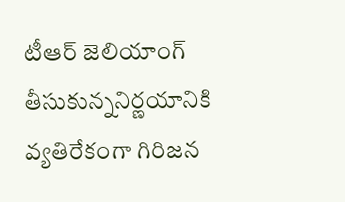టీఆర్ జెలియాంగ్ తీసుకున్ననిర్ణయానికి వ్యతిరేకంగా గిరిజన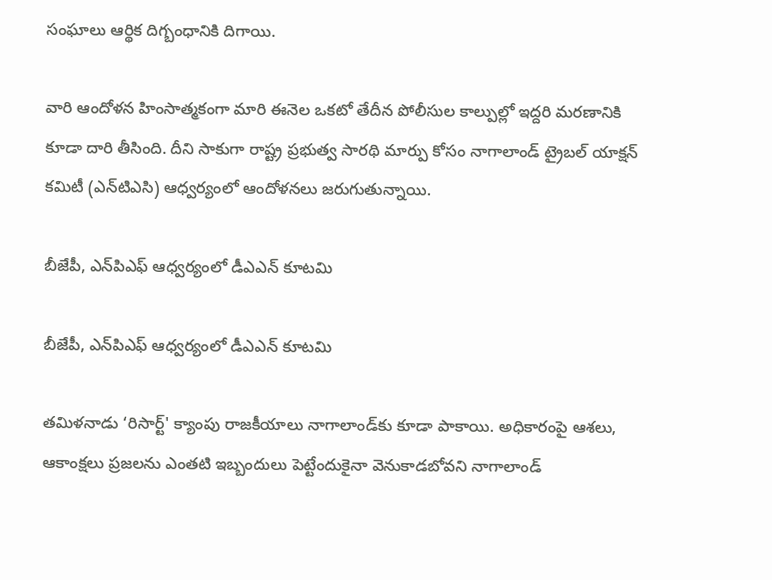సంఘాలు ఆర్థిక దిగ్బంధానికి దిగాయి.

వారి ఆందోళన హింసాత్మకంగా మారి ఈనెల ఒకటో తేదీన పోలీసుల కాల్పుల్లో ఇద్దరి మరణానికి కూడా దారి తీసింది. దీని సాకుగా రాష్ట్ర ప్రభుత్వ సారథి మార్పు కోసం నాగాలాండ్ ట్రైబల్ యాక్షన్ కమిటీ (ఎన్‌టిఎసి) ఆధ్వర్యంలో ఆందోళనలు జరుగుతున్నాయి.

బీజేపీ, ఎన్‌పిఎఫ్ ఆధ్వర్యంలో డీఎఎన్ కూటమి

బీజేపీ, ఎన్‌పిఎఫ్ ఆధ్వర్యంలో డీఎఎన్ కూటమి

తమిళనాడు ‘రిసార్ట్' క్యాంపు రాజకీయాలు నాగాలాండ్‌కు కూడా పాకాయి. అధికారంపై ఆశలు, ఆకాంక్షలు ప్రజలను ఎంతటి ఇబ్బందులు పెట్టేందుకైనా వెనుకాడబోవని నాగాలాండ్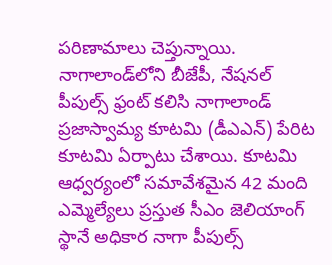పరిణామాలు చెప్తున్నాయి. నాగాలాండ్‌లోని బీజేపీ, నేషనల్ పీపుల్స్ ఫ్రంట్ కలిసి నాగాలాండ్ ప్రజాస్వామ్య కూటమి (డీఎఎన్) పేరిట కూటమి ఏర్పాటు చేశాయి. కూటమి ఆధ్వర్యంలో సమావేశమైన 42 మంది ఎమ్మెల్యేలు ప్రస్తుత సీఎం జెలియాంగ్ స్థానే అధికార నాగా పీపుల్స్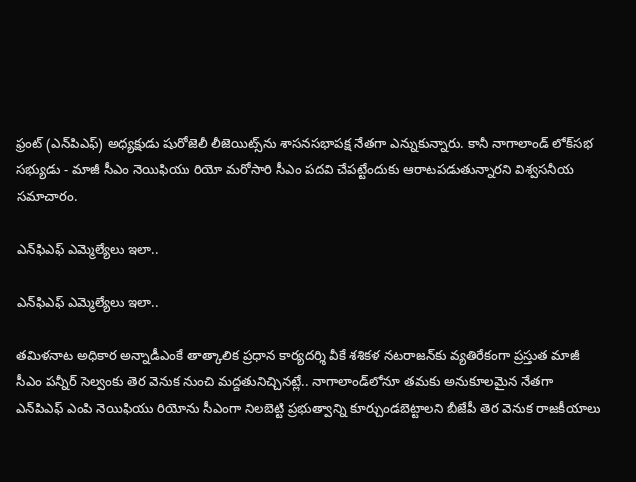ఫ్రంట్ (ఎన్‌పిఎఫ్) అధ్యక్షుడు షురోజెలీ లీజెయిట్స్‌ను శాసనసభాపక్ష నేతగా ఎన్నుకున్నారు. కానీ నాగాలాండ్ లోక్‌సభ సభ్యుడు - మాజీ సీఎం నెయిఫియు రియో మరోసారి సీఎం పదవి చేపట్టేందుకు ఆరాటపడుతున్నారని విశ్వసనీయ సమాచారం.

ఎన్‌ఫిఎఫ్ ఎమ్మెల్యేలు ఇలా..

ఎన్‌ఫిఎఫ్ ఎమ్మెల్యేలు ఇలా..

తమిళనాట అధికార అన్నాడీఎంకే తాత్కాలిక ప్రధాన కార్యదర్శి వీకే శశికళ నటరాజన్‌కు వ్యతిరేకంగా ప్రస్తుత మాజీ సీఎం పన్నీర్ సెల్వంకు తెర వెనుక నుంచి మద్దతునిచ్చినట్లే.. నాగాలాండ్‌లోనూ తమకు అనుకూలమైన నేతగా ఎన్‌పిఎఫ్ ఎంపి నెయిఫియు రియోను సీఎంగా నిలబెట్టి ప్రభుత్వాన్ని కూర్చుండబెట్టాలని బీజేపీ తెర వెనుక రాజకీయాలు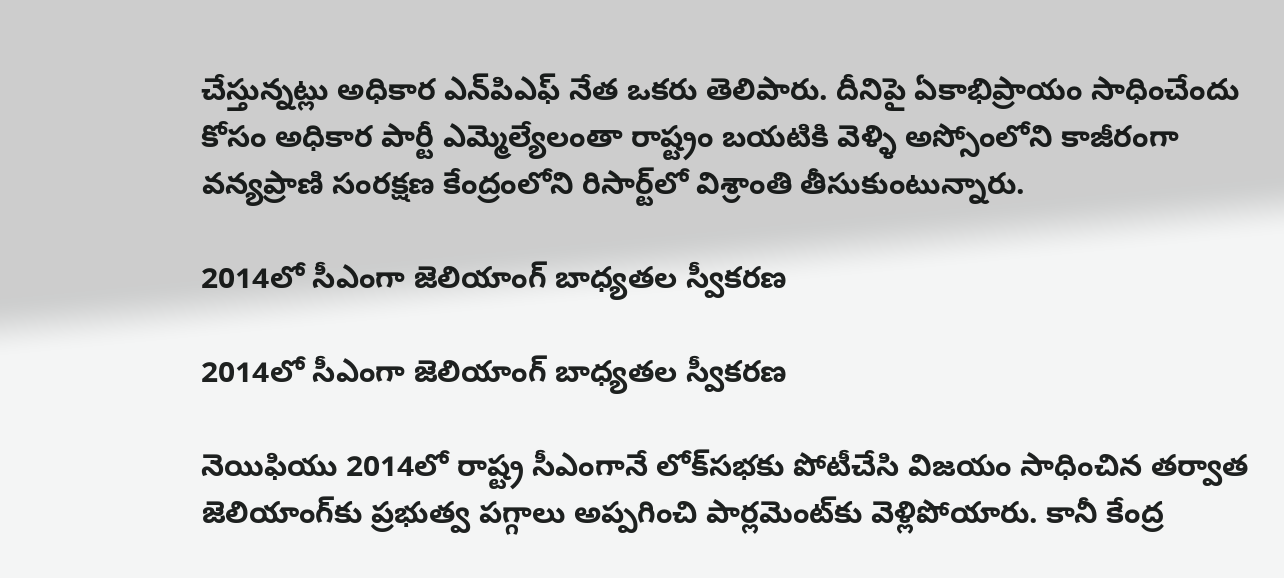చేస్తున్నట్లు అధికార ఎన్‌పిఎఫ్ నేత ఒకరు తెలిపారు. దీనిపై ఏకాభిప్రాయం సాధించేందు కోసం అధికార పార్టీ ఎమ్మెల్యేలంతా రాష్ట్రం బయటికి వెళ్ళి అస్సోంలోని కాజీరంగా వన్యప్రాణి సంరక్షణ కేంద్రంలోని రిసార్ట్‌లో విశ్రాంతి తీసుకుంటున్నారు.

2014లో సీఎంగా జెలియాంగ్ బాధ్యతల స్వీకరణ

2014లో సీఎంగా జెలియాంగ్ బాధ్యతల స్వీకరణ

నెయిఫియు 2014లో రాష్ట్ర సీఎంగానే లోక్‌సభకు పోటీచేసి విజయం సాధించిన తర్వాత జెలియాంగ్‌కు ప్రభుత్వ పగ్గాలు అప్పగించి పార్లమెంట్‌కు వెళ్లిపోయారు. కానీ కేంద్ర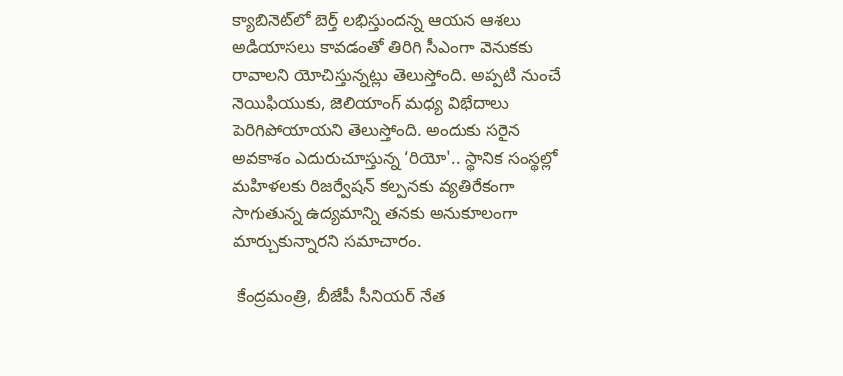క్యాబినెట్‌లో బెర్త్ లభిస్తుందన్న ఆయన ఆశలు అడియాసలు కావడంతో తిరిగి సీఎంగా వెనుకకు రావాలని యోచిస్తున్నట్లు తెలుస్తోంది. అప్పటి నుంచే నెయిఫియుకు, జెలియాంగ్ మధ్య విభేదాలు పెరిగిపోయాయని తెలుస్తోంది. అందుకు సరైన అవకాశం ఎదురుచూస్తున్న ‘రియో'.. స్థానిక సంస్థల్లో మహిళలకు రిజర్వేషన్ కల్పనకు వ్యతిరేకంగా సాగుతున్న ఉద్యమాన్ని తనకు అనుకూలంగా మార్చుకున్నారని సమాచారం.

 కేంద్రమంత్రి, బీజేపీ సీనియర్ నేత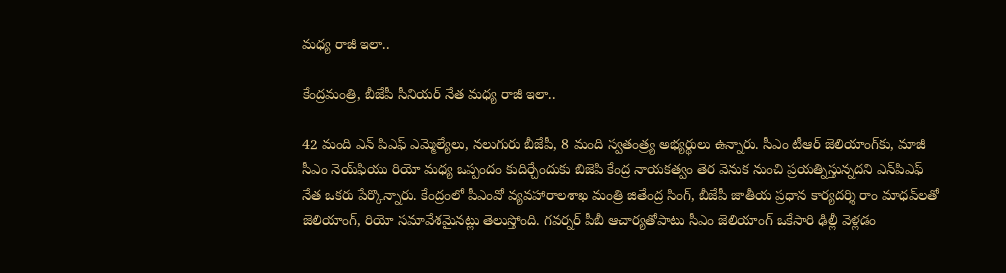మధ్య రాజీ ఇలా..

కేంద్రమంత్రి, బీజేపీ సీనియర్ నేత మధ్య రాజీ ఇలా..

42 మంది ఎన్ పిఎఫ్ ఎమ్మెల్యేలు, నలుగురు బీజేపీ, 8 మంది స్వతంత్ర్య అభ్యర్థులు ఉన్నారు. సీఎం టీఆర్ జెలియాంగ్‌కు, మాజీ సీఎం నెయ్‌ఫియు రియో మధ్య ఒప్పందం కుదిర్చేందుకు బిజెపి కేంద్ర నాయకత్వం తెర వెనుక నుంచి ప్రయత్నిస్తున్నదని ఎన్‌పిఎఫ్ నేత ఒకరు పేర్కొన్నారు. కేంద్రంలో పీఎంవో వ్యవహారాలశాఖ మంత్రి జితేంద్ర సింగ్, బీజేపీ జాతీయ ప్రధాన కార్యదర్శి రాం మాధవ్‌లతో జెలియాంగ్, రియో సమావేశమైనట్లు తెలుస్తోంది. గవర్నర్ పీబీ ఆచార్యతోపాటు సీఎం జెలియాంగ్ ఒకేసారి ఢిల్లీ వెళ్లడం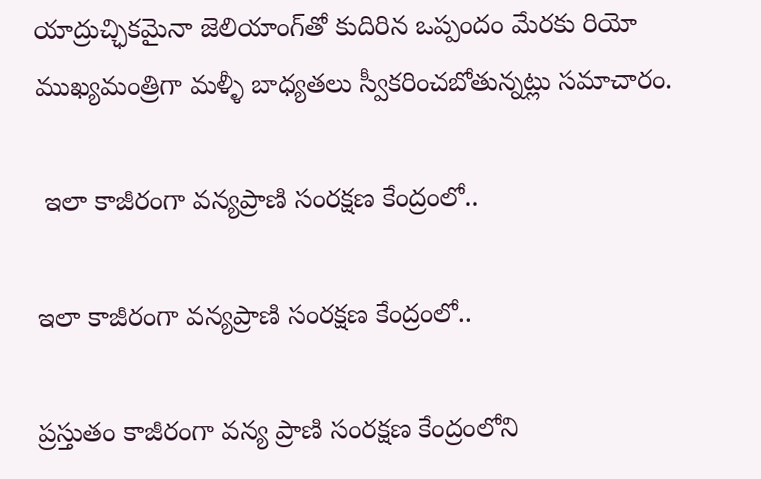యాద్రుచ్ఛికమైనా జెలియాంగ్‌తో కుదిరిన ఒప్పందం మేరకు రియో ముఖ్యమంత్రిగా మళ్ళీ బాధ్యతలు స్వీకరించబోతున్నట్లు సమాచారం.

 ఇలా కాజీరంగా వన్యప్రాణి సంరక్షణ కేంద్రంలో..

ఇలా కాజీరంగా వన్యప్రాణి సంరక్షణ కేంద్రంలో..

ప్రస్తుతం కాజీరంగా వన్య ప్రాణి సంరక్షణ కేంద్రంలోని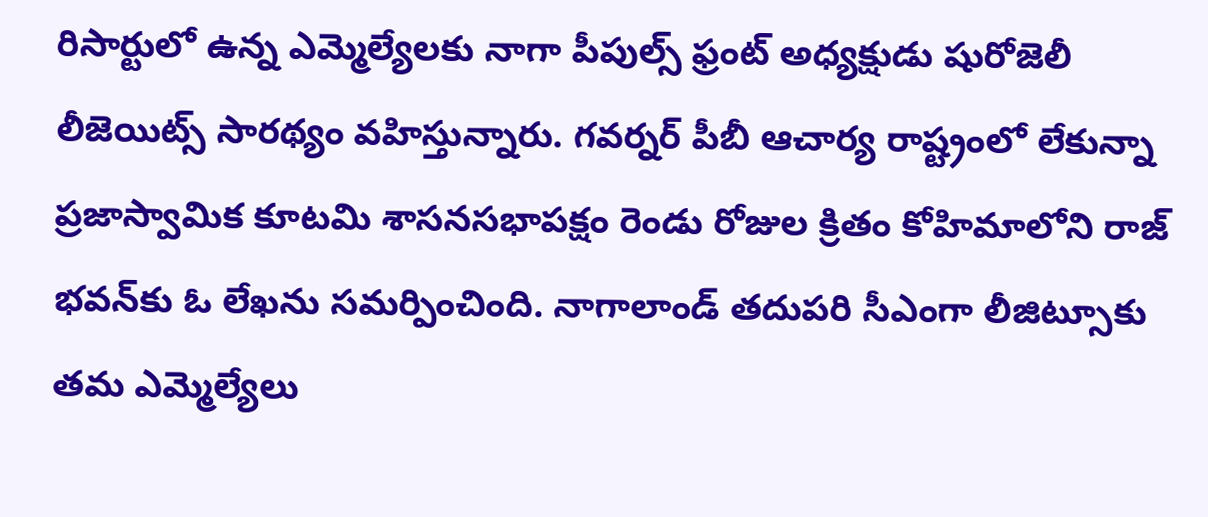రిసార్టులో ఉన్న ఎమ్మెల్యేలకు నాగా పీపుల్స్ ఫ్రంట్ అధ్యక్షుడు షురోజెలీ లీజెయిట్స్‌ సారథ్యం వహిస్తున్నారు. గవర్నర్ పీబీ ఆచార్య రాష్ట్రంలో లేకున్నా ప్రజాస్వామిక కూటమి శాసనసభాపక్షం రెండు రోజుల క్రితం కోహిమాలోని రాజ్ భవన్‌కు ఓ లేఖను సమర్పించింది. నాగాలాండ్ తదుపరి సీఎంగా లీజిట్సూకు తమ ఎమ్మెల్యేలు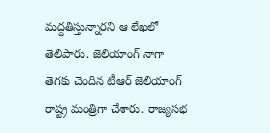మద్దతిస్తున్నారని ఆ లేఖలో తెలిపారు. జెలియాంగ్ నాగా తెగకు చెందిన టీఆర్ జెలియాంగ్ రాష్ట్ర మంత్రిగా చేశారు. రాజ్యసభ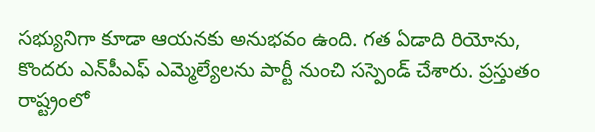సభ్యునిగా కూడా ఆయనకు అనుభవం ఉంది. గత ఏడాది రియోను, కొందరు ఎన్‌పీఎఫ్ ఎమ్మెల్యేలను పార్టీ నుంచి సస్పెండ్ చేశారు. ప్రస్తుతం రాష్ట్రంలో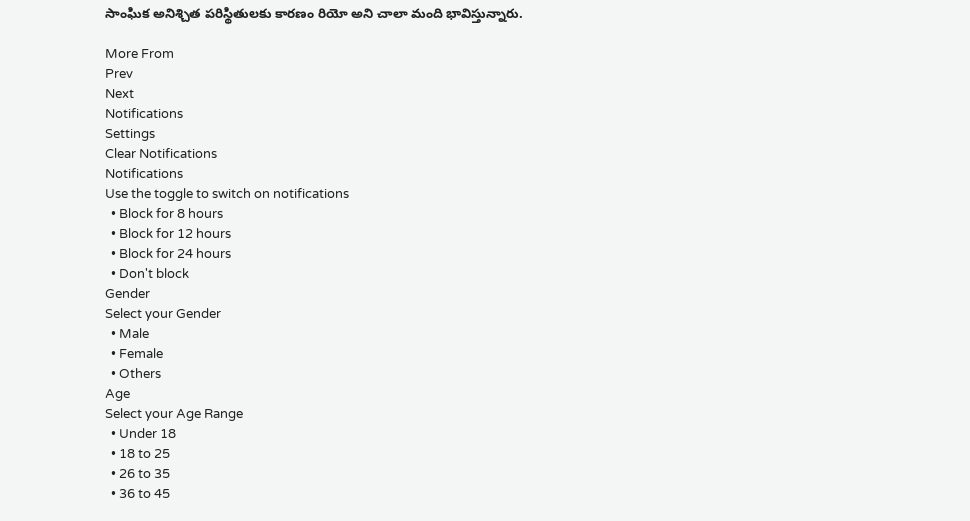సాంఘిక అనిశ్చిత పరిస్థితులకు కారణం రియో అని చాలా మంది భావిస్తున్నారు.

More From
Prev
Next
Notifications
Settings
Clear Notifications
Notifications
Use the toggle to switch on notifications
  • Block for 8 hours
  • Block for 12 hours
  • Block for 24 hours
  • Don't block
Gender
Select your Gender
  • Male
  • Female
  • Others
Age
Select your Age Range
  • Under 18
  • 18 to 25
  • 26 to 35
  • 36 to 45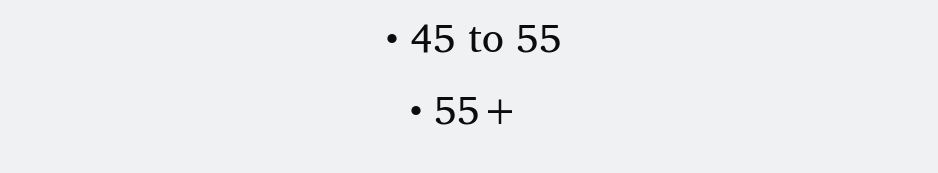• 45 to 55
  • 55+